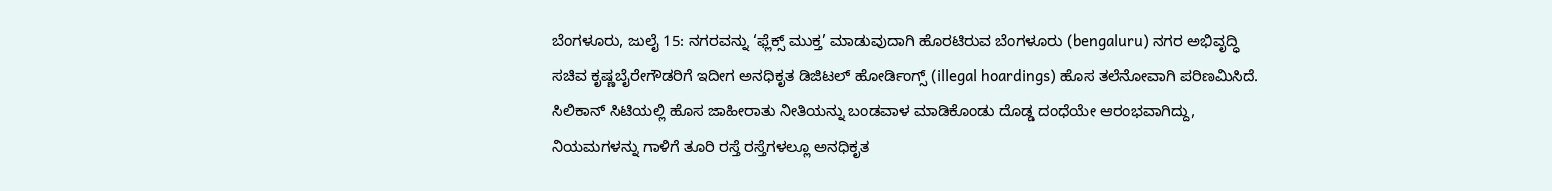ಬೆಂಗಳೂರು, ಜುಲೈ 15: ನಗರವನ್ನು ‘ಫ್ಲೆಕ್ಸ್ ಮುಕ್ತ’ ಮಾಡುವುದಾಗಿ ಹೊರಟಿರುವ ಬೆಂಗಳೂರು (bengaluru) ನಗರ ಅಭಿವೃದ್ಧಿ ಸಚಿವ ಕೃಷ್ಣಬೈರೇಗೌಡರಿಗೆ ಇದೀಗ ಅನಧಿಕೃತ ಡಿಜಿಟಲ್ ಹೋರ್ಡಿಂಗ್ಸ್ (illegal hoardings) ಹೊಸ ತಲೆನೋವಾಗಿ ಪರಿಣಮಿಸಿದೆ. ಸಿಲಿಕಾನ್ ಸಿಟಿಯಲ್ಲಿ ಹೊಸ ಜಾಹೀರಾತು ನೀತಿಯನ್ನು ಬಂಡವಾಳ ಮಾಡಿಕೊಂಡು ದೊಡ್ಡ ದಂಧೆಯೇ ಆರಂಭವಾಗಿದ್ದು, ನಿಯಮಗಳನ್ನು ಗಾಳಿಗೆ ತೂರಿ ರಸ್ತೆ ರಸ್ತೆಗಳಲ್ಲೂ ಅನಧಿಕೃತ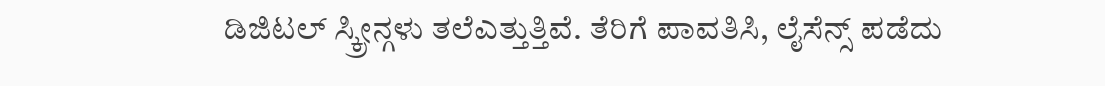ಡಿಜಿಟಲ್ ಸ್ಕ್ರೀನ್ಗಳು ತಲೆಎತ್ತುತ್ತಿವೆ. ತೆರಿಗೆ ಪಾವತಿಸಿ, ಲೈಸೆನ್ಸ್ ಪಡೆದು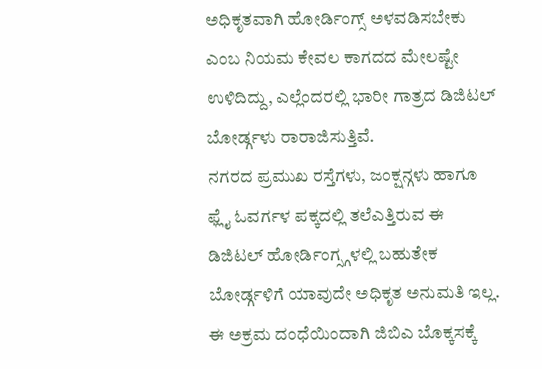ಅಧಿಕೃತವಾಗಿ ಹೋರ್ಡಿಂಗ್ಸ್ ಅಳವಡಿಸಬೇಕು ಎಂಬ ನಿಯಮ ಕೇವಲ ಕಾಗದದ ಮೇಲಷ್ಟೇ ಉಳಿದಿದ್ದು, ಎಲ್ಲೆಂದರಲ್ಲಿ ಭಾರೀ ಗಾತ್ರದ ಡಿಜಿಟಲ್ ಬೋರ್ಡ್ಗಳು ರಾರಾಜಿಸುತ್ತಿವೆ.
ನಗರದ ಪ್ರಮುಖ ರಸ್ತೆಗಳು, ಜಂಕ್ಷನ್ಗಳು ಹಾಗೂ ಫ್ಲೈ ಓವರ್ಗಳ ಪಕ್ಕದಲ್ಲಿ ತಲೆಎತ್ತಿರುವ ಈ ಡಿಜಿಟಲ್ ಹೋರ್ಡಿಂಗ್ಸ್ಗಳಲ್ಲಿ ಬಹುತೇಕ ಬೋರ್ಡ್ಗಳಿಗೆ ಯಾವುದೇ ಅಧಿಕೃತ ಅನುಮತಿ ಇಲ್ಲ. ಈ ಅಕ್ರಮ ದಂಧೆಯಿಂದಾಗಿ ಜಿಬಿಎ ಬೊಕ್ಕಸಕ್ಕೆ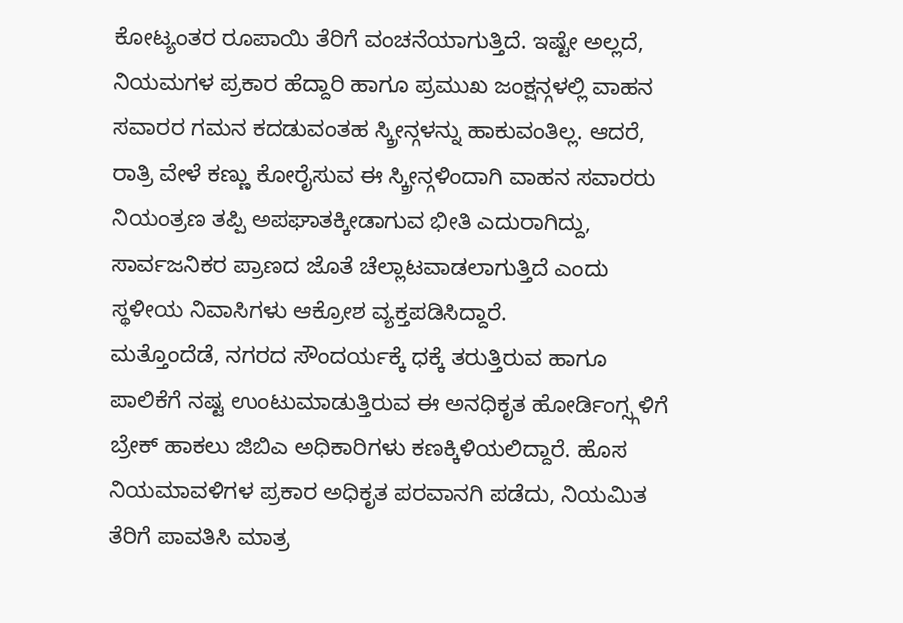ಕೋಟ್ಯಂತರ ರೂಪಾಯಿ ತೆರಿಗೆ ವಂಚನೆಯಾಗುತ್ತಿದೆ. ಇಷ್ಟೇ ಅಲ್ಲದೆ, ನಿಯಮಗಳ ಪ್ರಕಾರ ಹೆದ್ದಾರಿ ಹಾಗೂ ಪ್ರಮುಖ ಜಂಕ್ಷನ್ಗಳಲ್ಲಿ ವಾಹನ ಸವಾರರ ಗಮನ ಕದಡುವಂತಹ ಸ್ಕ್ರೀನ್ಗಳನ್ನು ಹಾಕುವಂತಿಲ್ಲ. ಆದರೆ, ರಾತ್ರಿ ವೇಳೆ ಕಣ್ಣು ಕೋರೈಸುವ ಈ ಸ್ಕ್ರೀನ್ಗಳಿಂದಾಗಿ ವಾಹನ ಸವಾರರು ನಿಯಂತ್ರಣ ತಪ್ಪಿ ಅಪಘಾತಕ್ಕೀಡಾಗುವ ಭೀತಿ ಎದುರಾಗಿದ್ದು, ಸಾರ್ವಜನಿಕರ ಪ್ರಾಣದ ಜೊತೆ ಚೆಲ್ಲಾಟವಾಡಲಾಗುತ್ತಿದೆ ಎಂದು ಸ್ಥಳೀಯ ನಿವಾಸಿಗಳು ಆಕ್ರೋಶ ವ್ಯಕ್ತಪಡಿಸಿದ್ದಾರೆ.
ಮತ್ತೊಂದೆಡೆ, ನಗರದ ಸೌಂದರ್ಯಕ್ಕೆ ಧಕ್ಕೆ ತರುತ್ತಿರುವ ಹಾಗೂ ಪಾಲಿಕೆಗೆ ನಷ್ಟ ಉಂಟುಮಾಡುತ್ತಿರುವ ಈ ಅನಧಿಕೃತ ಹೋರ್ಡಿಂಗ್ಸ್ಗಳಿಗೆ ಬ್ರೇಕ್ ಹಾಕಲು ಜಿಬಿಎ ಅಧಿಕಾರಿಗಳು ಕಣಕ್ಕಿಳಿಯಲಿದ್ದಾರೆ. ಹೊಸ ನಿಯಮಾವಳಿಗಳ ಪ್ರಕಾರ ಅಧಿಕೃತ ಪರವಾನಗಿ ಪಡೆದು, ನಿಯಮಿತ ತೆರಿಗೆ ಪಾವತಿಸಿ ಮಾತ್ರ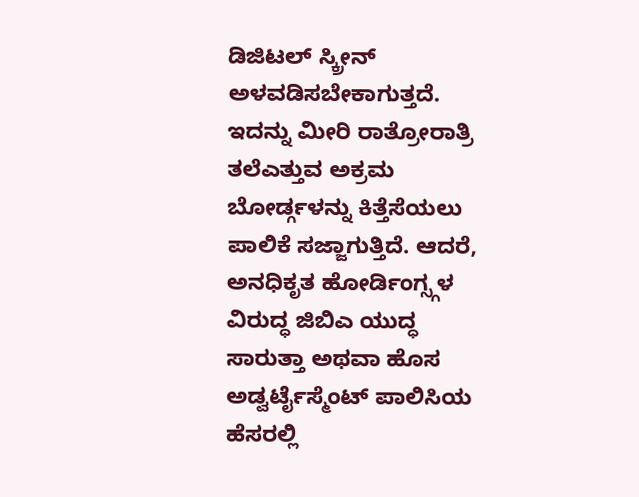ಡಿಜಿಟಲ್ ಸ್ಕ್ರೀನ್ ಅಳವಡಿಸಬೇಕಾಗುತ್ತದೆ.
ಇದನ್ನು ಮೀರಿ ರಾತ್ರೋರಾತ್ರಿ ತಲೆಎತ್ತುವ ಅಕ್ರಮ ಬೋರ್ಡ್ಗಳನ್ನು ಕಿತ್ತೆಸೆಯಲು ಪಾಲಿಕೆ ಸಜ್ಜಾಗುತ್ತಿದೆ. ಆದರೆ, ಅನಧಿಕೃತ ಹೋರ್ಡಿಂಗ್ಸ್ಗಳ ವಿರುದ್ಧ ಜಿಬಿಎ ಯುದ್ಧ ಸಾರುತ್ತಾ ಅಥವಾ ಹೊಸ ಅಡ್ವರ್ಟೈಸ್ಮೆಂಟ್ ಪಾಲಿಸಿಯ ಹೆಸರಲ್ಲಿ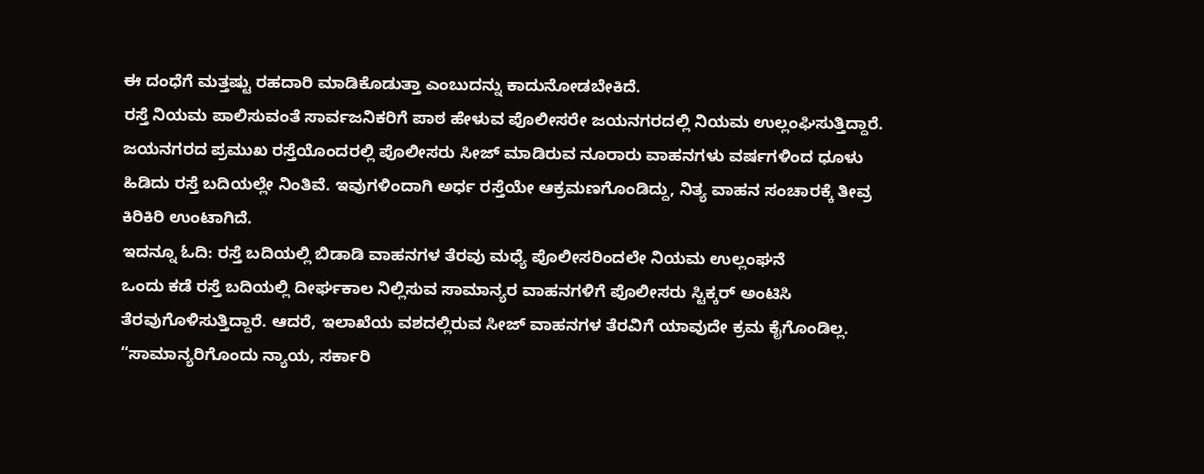ಈ ದಂಧೆಗೆ ಮತ್ತಷ್ಟು ರಹದಾರಿ ಮಾಡಿಕೊಡುತ್ತಾ ಎಂಬುದನ್ನು ಕಾದುನೋಡಬೇಕಿದೆ.
ರಸ್ತೆ ನಿಯಮ ಪಾಲಿಸುವಂತೆ ಸಾರ್ವಜನಿಕರಿಗೆ ಪಾಠ ಹೇಳುವ ಪೊಲೀಸರೇ ಜಯನಗರದಲ್ಲಿ ನಿಯಮ ಉಲ್ಲಂಘಿಸುತ್ತಿದ್ದಾರೆ. ಜಯನಗರದ ಪ್ರಮುಖ ರಸ್ತೆಯೊಂದರಲ್ಲಿ ಪೊಲೀಸರು ಸೀಜ್ ಮಾಡಿರುವ ನೂರಾರು ವಾಹನಗಳು ವರ್ಷಗಳಿಂದ ಧೂಳು ಹಿಡಿದು ರಸ್ತೆ ಬದಿಯಲ್ಲೇ ನಿಂತಿವೆ. ಇವುಗಳಿಂದಾಗಿ ಅರ್ಧ ರಸ್ತೆಯೇ ಆಕ್ರಮಣಗೊಂಡಿದ್ದು, ನಿತ್ಯ ವಾಹನ ಸಂಚಾರಕ್ಕೆ ತೀವ್ರ ಕಿರಿಕಿರಿ ಉಂಟಾಗಿದೆ.
ಇದನ್ನೂ ಓದಿ: ರಸ್ತೆ ಬದಿಯಲ್ಲಿ ಬಿಡಾಡಿ ವಾಹನಗಳ ತೆರವು ಮಧ್ಯೆ ಪೊಲೀಸರಿಂದಲೇ ನಿಯಮ ಉಲ್ಲಂಘನೆ
ಒಂದು ಕಡೆ ರಸ್ತೆ ಬದಿಯಲ್ಲಿ ದೀರ್ಘಕಾಲ ನಿಲ್ಲಿಸುವ ಸಾಮಾನ್ಯರ ವಾಹನಗಳಿಗೆ ಪೊಲೀಸರು ಸ್ಟಿಕ್ಕರ್ ಅಂಟಿಸಿ ತೆರವುಗೊಳಿಸುತ್ತಿದ್ದಾರೆ. ಆದರೆ, ಇಲಾಖೆಯ ವಶದಲ್ಲಿರುವ ಸೀಜ್ ವಾಹನಗಳ ತೆರವಿಗೆ ಯಾವುದೇ ಕ್ರಮ ಕೈಗೊಂಡಿಲ್ಲ. “ಸಾಮಾನ್ಯರಿಗೊಂದು ನ್ಯಾಯ, ಸರ್ಕಾರಿ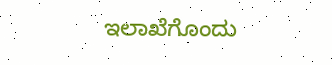ಇಲಾಖೆಗೊಂದು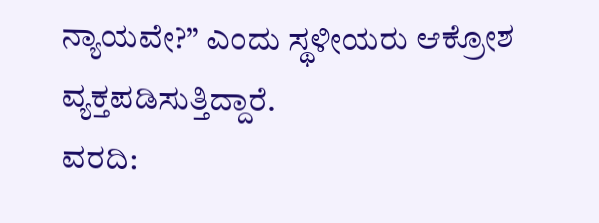ನ್ಯಾಯವೇ?” ಎಂದು ಸ್ಥಳೀಯರು ಆಕ್ರೋಶ ವ್ಯಕ್ತಪಡಿಸುತ್ತಿದ್ದಾರೆ.
ವರದಿ: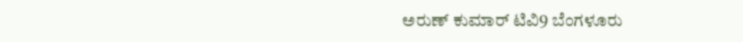ಅರುಣ್ ಕುಮಾರ್ ಟಿವಿ9 ಬೆಂಗಳೂರು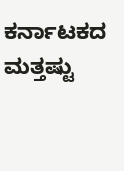ಕರ್ನಾಟಕದ ಮತ್ತಷ್ಟು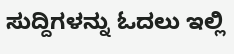ಸುದ್ದಿಗಳನ್ನು ಓದಲು ಇಲ್ಲಿ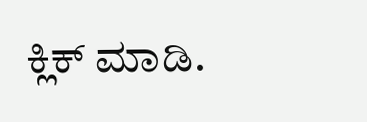ಕ್ಲಿಕ್ ಮಾಡಿ.